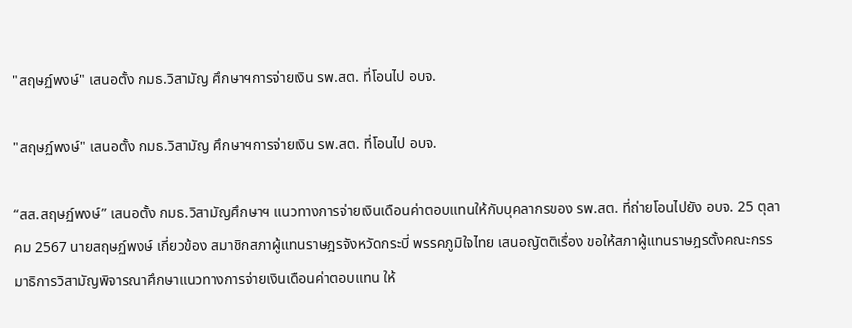"สฤษฏ์พงษ์" เสนอตั้ง กมธ.วิสามัญ ศึกษาฯการจ่ายเงิน รพ.สต. ที่โอนไป อบจ.

"สฤษฏ์พงษ์" เสนอตั้ง กมธ.วิสามัญ ศึกษาฯการจ่ายเงิน รพ.สต. ที่โอนไป อบจ.

“สส.สฤษฏ์พงษ์” เสนอตั้ง กมธ.วิสามัญศึกษาฯ แนวทางการจ่ายเงินเดือนค่าตอบแทนให้กับบุคลากรของ รพ.สต. ที่ถ่ายโอนไปยัง อบจ. 25 ตุลาคม 2567 นายสฤษฏ์พงษ์ เกี่ยวข้อง สมาชิกสภาผู้แทนราษฎรจังหวัดกระบี่ พรรคภูมิใจไทย เสนอญัตติเรื่อง ขอให้สภาผู้แทนราษฎรตั้งคณะกรรมาธิการวิสามัญพิจารณาศึกษาแนวทางการจ่ายเงินเดือนค่าตอบแทน ให้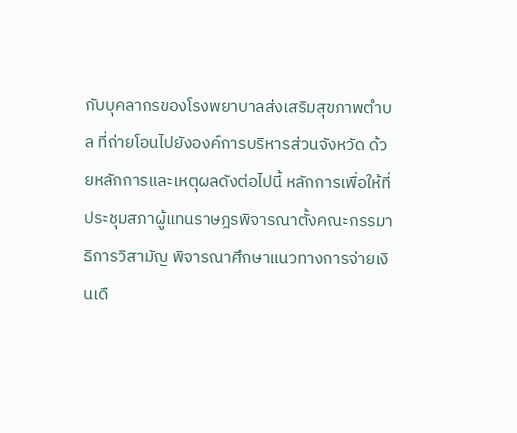กับบุคลากรของโรงพยาบาลส่งเสริมสุขภาพตําบล ที่ถ่ายโอนไปยังองค์การบริหารส่วนจังหวัด ด้วยหลักการและเหตุผลดังต่อไปนี้ หลักการเพื่อให้ที่ประชุมสภาผู้แทนราษฎรพิจารณาตั้งคณะกรรมาธิการวิสามัญ พิจารณาศึกษาแนวทางการจ่ายเงินเดื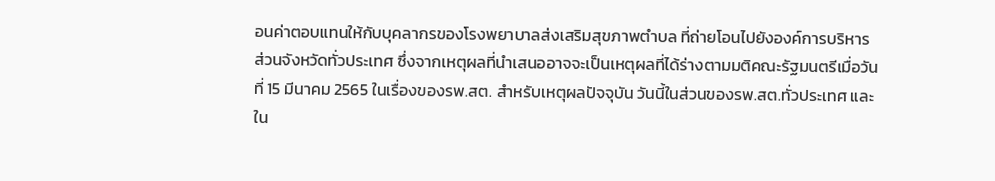อนค่าตอบแทนให้กับบุคลากรของโรงพยาบาลส่งเสริมสุขภาพตําบล ที่ถ่ายโอนไปยังองค์การบริหารส่วนจังหวัดทั่วประเทศ ซึ่งจากเหตุผลที่นําเสนออาจจะเป็นเหตุผลที่ได้ร่างตามมติคณะรัฐมนตรีเมื่อวันที่ 15 มีนาคม 2565 ในเรื่องของรพ.สต. สำหรับเหตุผลปัจจุบัน วันนี้ในส่วนของรพ.สต.ทั่วประเทศ และใน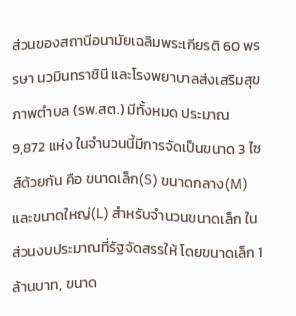ส่วนของสถานีอนามัยเฉลิมพระเกียรติ 60 พรรษา นวมินทราชินี และโรงพยาบาลส่งเสริมสุขภาพตําบล (รพ.สต.) มีทั้งหมด ประมาณ 9,872 แห่ง ในจำนวนนี้มีการจัดเป็นขนาด 3 ไซส์ด้วยกัน คือ ขนาดเล็ก(S) ขนาดกลาง(M) และขนาดใหญ่(L) สำหรับจำนวนขนาดเล็ก ในส่วนงบประมาณที่รัฐจัดสรรให้ โดยขนาดเล็ก 1ล้านบาท, ขนาด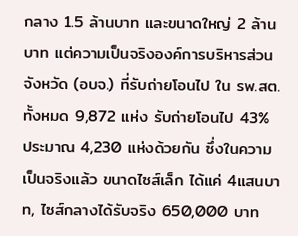กลาง 1.5 ล้านบาท และขนาดใหญ่ 2 ล้านบาท แต่ความเป็นจริงองค์การบริหารส่วนจังหวัด (อบจ.) ที่รับถ่ายโอนไป ใน รพ.สต. ทั้งหมด 9,872 แห่ง รับถ่ายโอนไป 43% ประมาณ 4,230 แห่งด้วยกัน ซึ่งในความเป็นจริงแล้ว ขนาดไซส์เล็ก ได้แค่ 4แสนบาท, ไซส์กลางได้รับจริง 650,000 บาท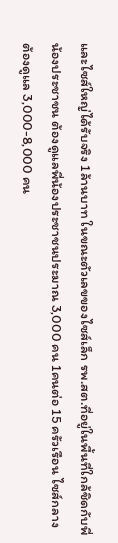และไซส์ใหญ่ได้รับจริง 1ล้านบาท ในขณะตัวเลขของไซส์เล็ก รพ.สต.ที่อยู่ในพื้นที่ใกล้ชิดกับพี่น้องประชาชน ต้องดูแลพี่น้องประชาชนประมาณ 3,000 คน 1คนต่อ 15 ครัวเรือน ไซส์กลางต้องดูแล 3,000-8,000 คน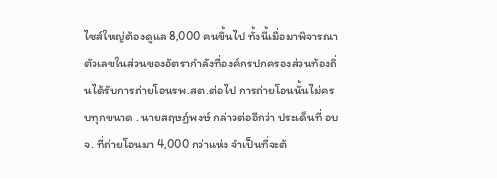ไซส์ใหญ่ต้องดูแล 8,000 คนขึ้นไป ทั้งนี้เมื่อมาพิจารณาตัวเลขในส่วนของอัตรากําลังที่องค์กรปกครองส่วนท้องถิ่นได้รับการถ่ายโอนรพ.สต.ต่อไป การถ่ายโอนนั้นไม่ครบทุกขนาด . นายสฤษฏ์พงษ์ กล่าวต่ออีกว่า ประเด็นที่ อบจ. ที่ถ่ายโอนมา 4,000 กว่าแห่ง จําเป็นที่จะต้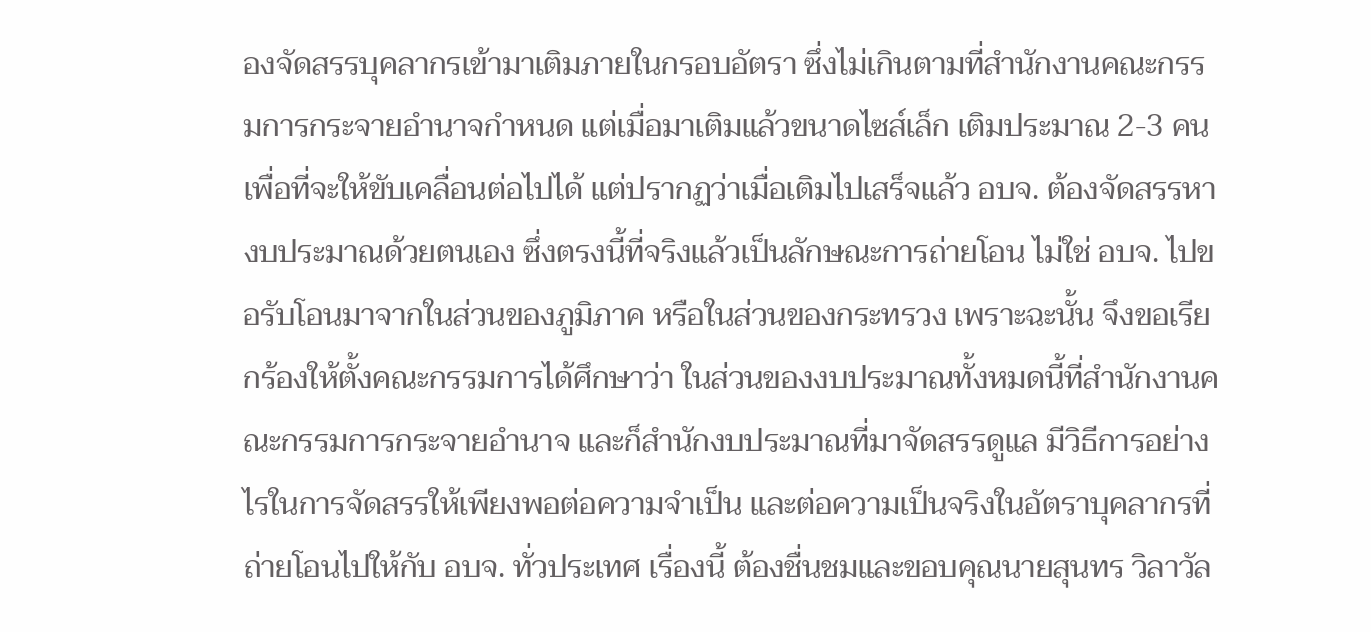องจัดสรรบุคลากรเข้ามาเติมภายในกรอบอัตรา ซึ่งไม่เกินตามที่สํานักงานคณะกรรมการกระจายอํานาจกําหนด แต่เมื่อมาเติมแล้วขนาดไซส์เล็ก เติมประมาณ 2-3 คน เพื่อที่จะให้ขับเคลื่อนต่อไปได้ แต่ปรากฏว่าเมื่อเติมไปเสร็จแล้ว อบจ. ต้องจัดสรรหางบประมาณด้วยตนเอง ซึ่งตรงนี้ที่จริงแล้วเป็นลักษณะการถ่ายโอน ไม่ใช่ อบจ. ไปขอรับโอนมาจากในส่วนของภูมิภาค หรือในส่วนของกระทรวง เพราะฉะนั้น จึงขอเรียกร้องให้ตั้งคณะกรรมการได้ศึกษาว่า ในส่วนของงบประมาณทั้งหมดนี้ที่สํานักงานคณะกรรมการกระจายอํานาจ และก็สํานักงบประมาณที่มาจัดสรรดูแล มีวิธีการอย่างไรในการจัดสรรให้เพียงพอต่อความจําเป็น และต่อความเป็นจริงในอัตราบุคลากรที่ถ่ายโอนไปให้กับ อบจ. ทั่วประเทศ เรื่องนี้ ต้องชื่นชมและขอบคุณนายสุนทร วิลาวัล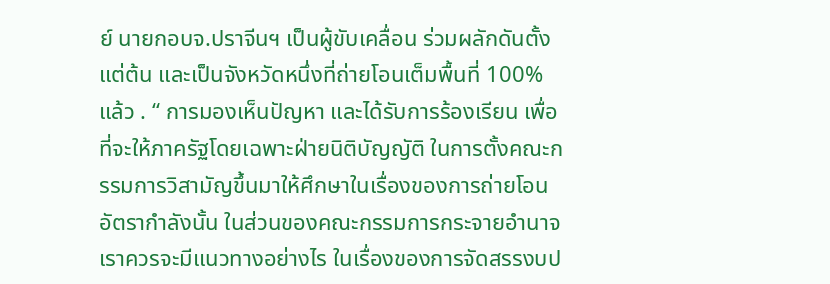ย์ นายกอบจ.ปราจีนฯ เป็นผู้ขับเคลื่อน ร่วมผลักดันตั้งแต่ต้น และเป็นจังหวัดหนึ่งที่ถ่ายโอนเต็มพื้นที่ 100% แล้ว . “ การมองเห็นปัญหา และได้รับการร้องเรียน เพื่อที่จะให้ภาครัฐโดยเฉพาะฝ่ายนิติบัญญัติ ในการตั้งคณะกรรมการวิสามัญขึ้นมาให้ศึกษาในเรื่องของการถ่ายโอนอัตรากําลังนั้น ในส่วนของคณะกรรมการกระจายอํานาจ เราควรจะมีแนวทางอย่างไร ในเรื่องของการจัดสรรงบป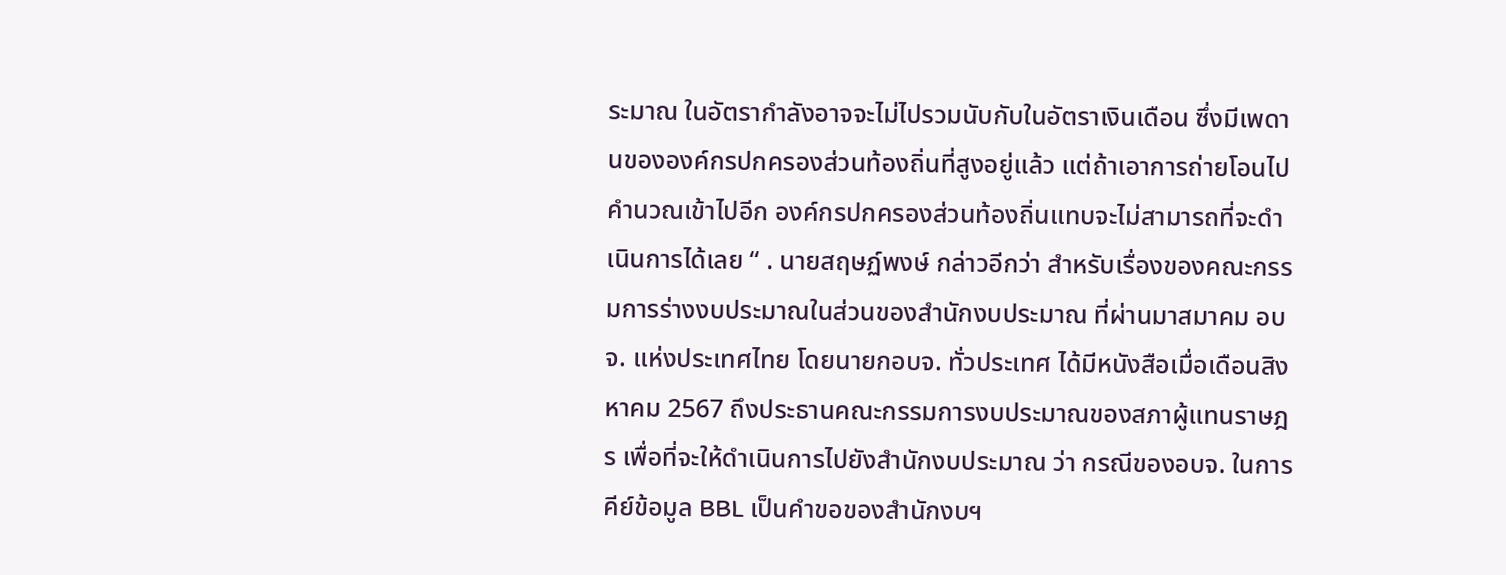ระมาณ ในอัตรากําลังอาจจะไม่ไปรวมนับกับในอัตราเงินเดือน ซึ่งมีเพดานขององค์กรปกครองส่วนท้องถิ่นที่สูงอยู่แล้ว แต่ถ้าเอาการถ่ายโอนไปคํานวณเข้าไปอีก องค์กรปกครองส่วนท้องถิ่นแทบจะไม่สามารถที่จะดําเนินการได้เลย “ . นายสฤษฏ์พงษ์ กล่าวอีกว่า สำหรับเรื่องของคณะกรรมการร่างงบประมาณในส่วนของสํานักงบประมาณ ที่ผ่านมาสมาคม อบจ. แห่งประเทศไทย โดยนายกอบจ. ทั่วประเทศ ได้มีหนังสือเมื่อเดือนสิงหาคม 2567 ถึงประธานคณะกรรมการงบประมาณของสภาผู้แทนราษฎร เพื่อที่จะให้ดําเนินการไปยังสํานักงบประมาณ ว่า กรณีของอบจ. ในการคีย์ข้อมูล BBL เป็นคําขอของสำนักงบฯ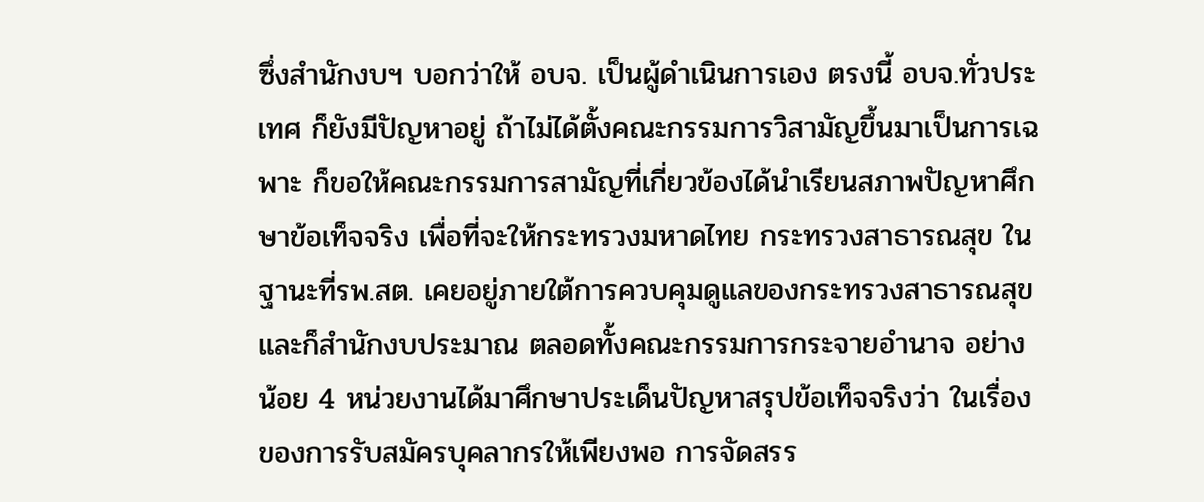ซึ่งสํานักงบฯ บอกว่าให้ อบจ. เป็นผู้ดําเนินการเอง ตรงนี้ อบจ.ทั่วประเทศ ก็ยังมีปัญหาอยู่ ถ้าไม่ได้ตั้งคณะกรรมการวิสามัญขึ้นมาเป็นการเฉพาะ ก็ขอให้คณะกรรมการสามัญที่เกี่ยวข้องได้นำเรียนสภาพปัญหาศึกษาข้อเท็จจริง เพื่อที่จะให้กระทรวงมหาดไทย กระทรวงสาธารณสุข ในฐานะที่รพ.สต. เคยอยู่ภายใต้การควบคุมดูแลของกระทรวงสาธารณสุข และก็สํานักงบประมาณ ตลอดทั้งคณะกรรมการกระจายอํานาจ อย่างน้อย 4 หน่วยงานได้มาศึกษาประเด็นปัญหาสรุปข้อเท็จจริงว่า ในเรื่องของการรับสมัครบุคลากรให้เพียงพอ การจัดสรร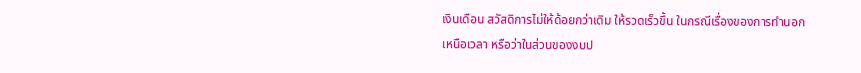เงินเดือน สวัสดิการไม่ให้ด้อยกว่าเดิม ให้รวดเร็วขึ้น ในกรณีเรื่องของการทํานอกเหนือเวลา หรือว่าในส่วนของงบป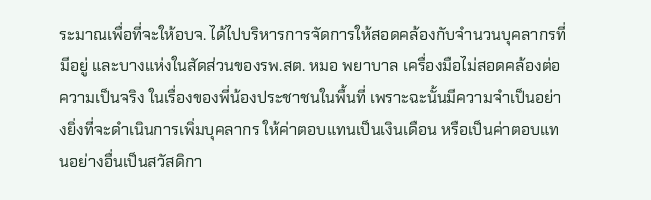ระมาณเพื่อที่จะให้อบจ. ได้ไปบริหารการจัดการให้สอดคล้องกับจํานวนบุคลากรที่มีอยู่ และบางแห่งในสัดส่วนของรพ.สต. หมอ พยาบาล เครื่องมือไม่สอดคล้องต่อความเป็นจริง ในเรื่องของพี่น้องประชาชนในพื้นที่ เพราะฉะนั้นมีความจําเป็นอย่างยิ่งที่จะดําเนินการเพิ่มบุคลากร ให้ค่าตอบแทนเป็นเงินเดือน หรือเป็นค่าตอบแทนอย่างอื่นเป็นสวัสดิกา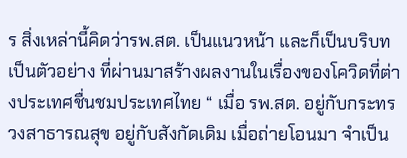ร สิ่งเหล่านี้คิดว่ารพ.สต. เป็นแนวหน้า และก็เป็นบริบท เป็นตัวอย่าง ที่ผ่านมาสร้างผลงานในเรื่องของโควิดที่ต่างประเทศชื่นชมประเทศไทย “ เมื่อ รพ.สต. อยู่กับกระทรวงสาธารณสุข อยู่กับสังกัดเดิม เมื่อถ่ายโอนมา จําเป็น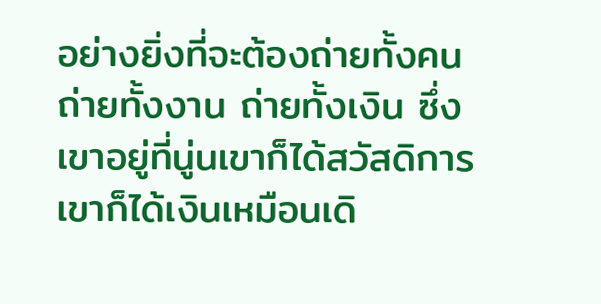อย่างยิ่งที่จะต้องถ่ายทั้งคน ถ่ายทั้งงาน ถ่ายทั้งเงิน ซึ่งเขาอยู่ที่นู่นเขาก็ได้สวัสดิการ เขาก็ได้เงินเหมือนเดิ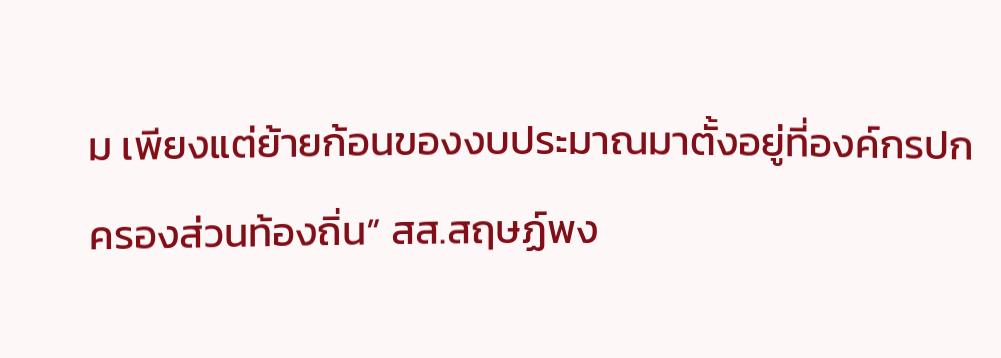ม เพียงแต่ย้ายก้อนของงบประมาณมาตั้งอยู่ที่องค์กรปกครองส่วนท้องถิ่น” สส.สฤษฏ์พง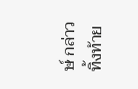ษ์ กล่าวทิ้งท้าย